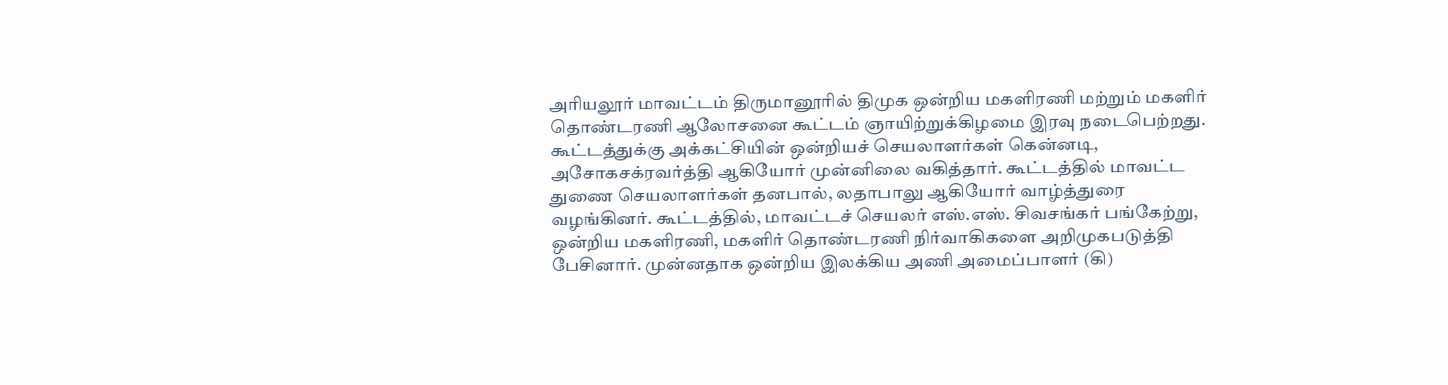அரியலூர் மாவட்டம் திருமானூரில் திமுக ஒன்றிய மகளிரணி மற்றும் மகளிர் தொண்டரணி ஆலோசனை கூட்டம் ஞாயிற்றுக்கிழமை இரவு நடைபெற்றது.
கூட்டத்துக்கு அக்கட்சியின் ஒன்றியச் செயலாளர்கள் கென்னடி, அசோகசக்ரவர்த்தி ஆகியோர் முன்னிலை வகித்தார். கூட்டத்தில் மாவட்ட துணை செயலாளர்கள் தனபால், லதாபாலு ஆகியோர் வாழ்த்துரை வழங்கினர். கூட்டத்தில், மாவட்டச் செயலர் எஸ்.எஸ். சிவசங்கர் பங்கேற்று, ஒன்றிய மகளிரணி, மகளிர் தொண்டரணி நிர்வாகிகளை அறிமுகபடுத்தி பேசினார். முன்னதாக ஒன்றிய இலக்கிய அணி அமைப்பாளர் (கி)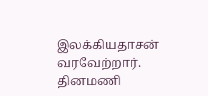இலக்கியதாசன் வரவேற்றார்.
தினமணி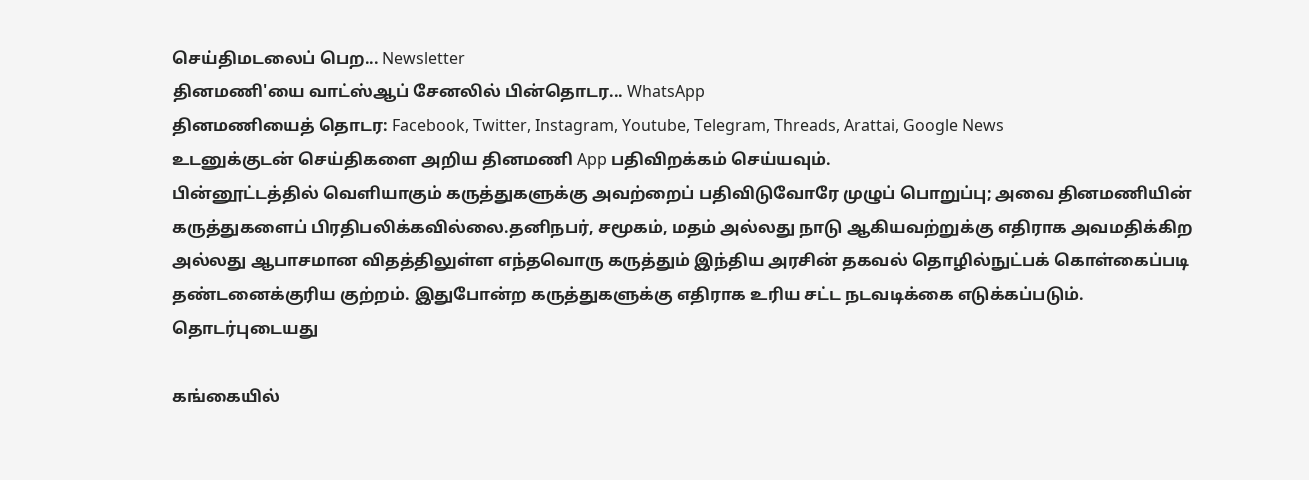செய்திமடலைப் பெற... Newsletter
தினமணி'யை வாட்ஸ்ஆப் சேனலில் பின்தொடர... WhatsApp
தினமணியைத் தொடர: Facebook, Twitter, Instagram, Youtube, Telegram, Threads, Arattai, Google News
உடனுக்குடன் செய்திகளை அறிய தினமணி App பதிவிறக்கம் செய்யவும்.
பின்னூட்டத்தில் வெளியாகும் கருத்துகளுக்கு அவற்றைப் பதிவிடுவோரே முழுப் பொறுப்பு; அவை தினமணியின் கருத்துகளைப் பிரதிபலிக்கவில்லை.தனிநபர், சமூகம், மதம் அல்லது நாடு ஆகியவற்றுக்கு எதிராக அவமதிக்கிற அல்லது ஆபாசமான விதத்திலுள்ள எந்தவொரு கருத்தும் இந்திய அரசின் தகவல் தொழில்நுட்பக் கொள்கைப்படி தண்டனைக்குரிய குற்றம். இதுபோன்ற கருத்துகளுக்கு எதிராக உரிய சட்ட நடவடிக்கை எடுக்கப்படும்.
தொடர்புடையது

கங்கையில்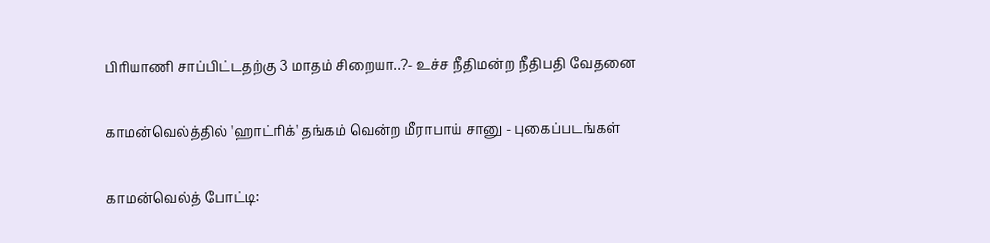பிரியாணி சாப்பிட்டதற்கு 3 மாதம் சிறையா..?- உச்ச நீதிமன்ற நீதிபதி வேதனை

காமன்வெல்த்தில் 'ஹாட்ரிக்' தங்கம் வென்ற மீராபாய் சானு - புகைப்படங்கள்

காமன்வெல்த் போட்டி: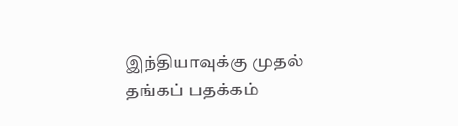இந்தியாவுக்கு முதல் தங்கப் பதக்கம்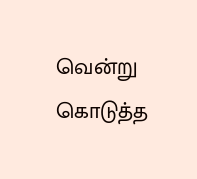வென்று கொடுத்த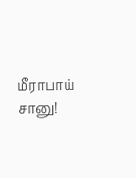மீராபாய் சானு!